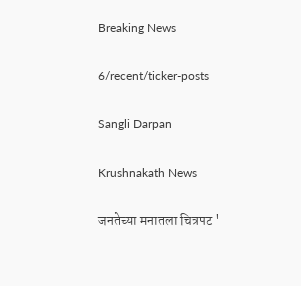Breaking News

6/recent/ticker-posts

Sangli Darpan

Krushnakath News

जनतेच्या मनातला चित्रपट '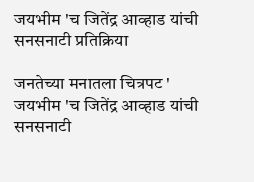जयभीम 'च जितेंद्र आव्हाड यांची सनसनाटी प्रतिक्रिया

जनतेच्या मनातला चित्रपट ' जयभीम 'च जितेंद्र आव्हाड यांची सनसनाटी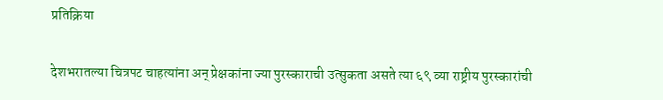प्रतिक्रिया


देशभरातल्या चित्रपट चाहत्यांना अन् प्रेक्षकांना ज्या पुरस्काराची उत्सुकता असते त्या ६९ व्या राष्ट्रीय पुरस्कारांची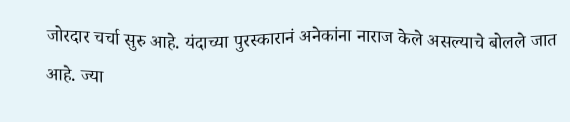जोरदार चर्चा सुरु आहे. यंदाच्या पुरस्कारानं अनेकांना नाराज केले असल्याचे बोलले जात आहे. ज्या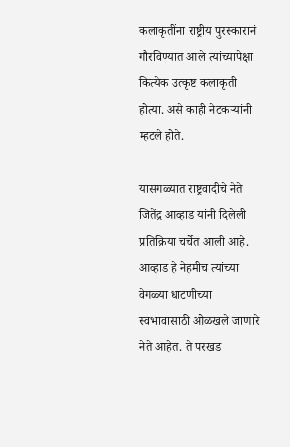कलाकृतींना राष्ट्रीय पुरस्कारानं गौरविण्यात आले त्यांच्यापेक्षा कित्येक उत्कृष्ट कलाकृती होत्या. असे काही नेटकऱ्यांनी म्हटले होते.

यासगळ्यात राष्ट्रवादीचे नेते जितेंद्र आव्हाड यांनी दिलेली प्रतिक्रिया चर्चेत आली आहे. आव्हाड हे नेहमीच त्यांच्या वेगळ्या धाटणीच्या स्वभावासाठी ओळखले जाणारे नेते आहेत. ते परखड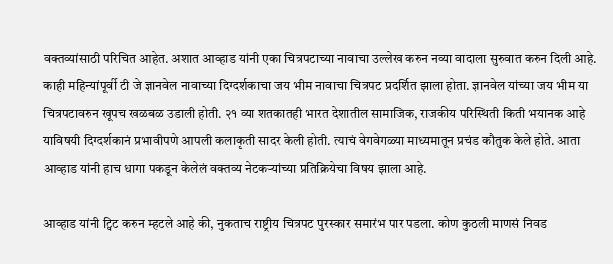वक्तव्यांसाठी परिचित आहेत. अशात आव्हाड यांनी एका चित्रपटाच्या नावाचा उल्लेख करुन नव्या वादाला सुरुवात करुन दिली आहे. काही महिन्यांपूर्वी टी जे ज्ञानवेल नावाच्या दिग्दर्शकाचा जय भीम नावाचा चित्रपट प्रदर्शित झाला होता. ज्ञानवेल यांच्या जय भीम या चित्रपटावरुन खूपच खळबळ उडाली होती. २१ व्या शतकातही भारत देशातील सामाजिक, राजकीय परिस्थिती किती भयानक आहे याविषयी दिग्दर्शकानं प्रभावीपणे आपली कलाकृती सादर केली होती. त्याचं वेगवेगळ्या माध्यमातून प्रचंड कौतुक केले होते. आता आव्हाड यांनी हाच धागा पकडून केलेलं वक्तव्य नेटकऱ्यांच्या प्रतिक्रियेचा विषय झाला आहे.

आव्हाड यांनी ट्विट करुन म्हटले आहे की, नुकताच राष्ट्रीय चित्रपट पुरस्कार समारंभ पार पडला. कोण कुठली माणसं निवड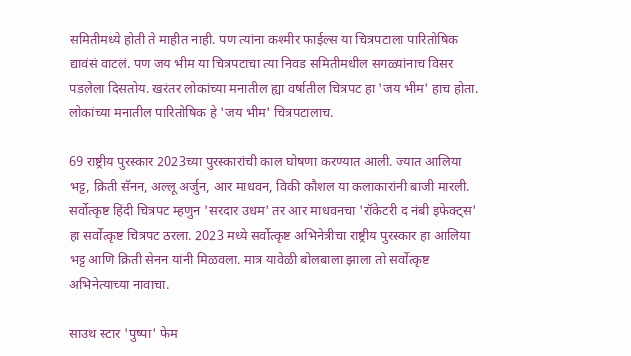समितीमध्ये होती ते माहीत नाही. पण त्यांना कश्मीर फाईल्स या चित्रपटाला पारितोषिक द्यावंसं वाटलं. पण जय भीम या चित्रपटाचा त्या निवड समितीमधील सगळ्यांनाच विसर पडलेला दिसतोय. खरंतर लोकांच्या मनातील ह्या वर्षातील चित्रपट हा 'जय भीम' हाच होता. लोकांच्या मनातील पारितोषिक हे 'जय भीम' चित्रपटालाच.

69 राष्ट्रीय पुरस्कार 2023च्या पुरस्कारांची काल घोषणा करण्यात आली. ज्यात आलिया भट्ट, क्रिती सॅनन, अल्लू अर्जुन, आर माधवन, विकी कौशल या कलाकारांनी बाजी मारली. सर्वोत्कृष्ट हिंदी चित्रपट म्हणुन 'सरदार उधम' तर आर माधवनचा 'रॉकेटरी द नंबी इफेक्ट्स' हा सर्वोत्कृष्ट चित्रपट ठरला. 2023 मध्ये सर्वोत्कृष्ट अभिनेत्रीचा राष्ट्रीय पुरस्कार हा आलिया भट्ट आणि क्रिती सेनन यांनी मिळवला. मात्र यावेळी बोलबाला झाला तो सर्वोत्कृष्ट अभिनेत्याच्या नावाचा.

साउथ स्टार 'पुष्पा' फेम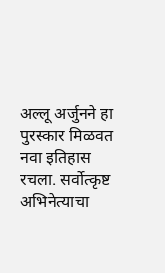अल्लू अर्जुनने हा पुरस्कार मिळवत नवा इतिहास रचला. सर्वोत्कृष्ट अभिनेत्याचा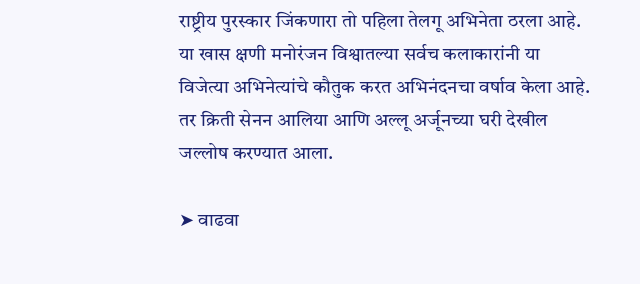राष्ट्रीय पुरस्कार जिंकणारा तो पहिला तेलगू अभिनेता ठरला आहे. या खास क्षणी मनोरंजन विश्वातल्या सर्वच कलाकारांनी या विजेत्या अभिनेत्यांचे कौतुक करत अभिनंदनचा वर्षाव केला आहे. तर क्रिती सेनन आलिया आणि अल्लू अर्जूनच्या घरी देखील जल्लोष करण्यात आला.

➤ वाढवा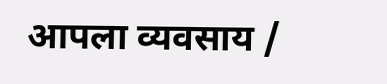आपला व्यवसाय /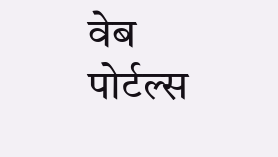वेब पोर्टल्स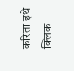करिता इथे क्लिक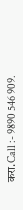करा.Call :- 9890 546 909.